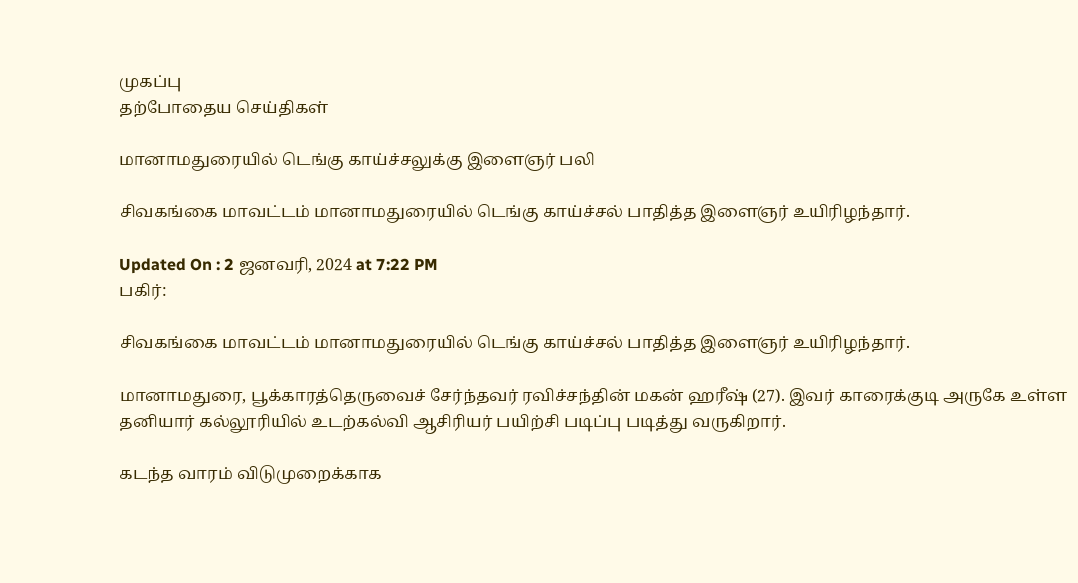முகப்பு
தற்போதைய செய்திகள்

மானாமதுரையில் டெங்கு காய்ச்சலுக்கு இளைஞர் பலி

சிவகங்கை மாவட்டம் மானாமதுரையில் டெங்கு காய்ச்சல் பாதித்த இளைஞர் உயிரிழந்தார்.

Updated On : 2 ஜனவரி, 2024 at 7:22 PM
பகிர்:

சிவகங்கை மாவட்டம் மானாமதுரையில் டெங்கு காய்ச்சல் பாதித்த இளைஞர் உயிரிழந்தார்.

மானாமதுரை, பூக்காரத்தெருவைச் சேர்ந்தவர் ரவிச்சந்தின் மகன் ஹரீஷ் (27). இவர் காரைக்குடி அருகே உள்ள தனியார் கல்லூரியில் உடற்கல்வி ஆசிரியர் பயிற்சி படிப்பு படித்து வருகிறார்.

கடந்த வாரம் விடுமுறைக்காக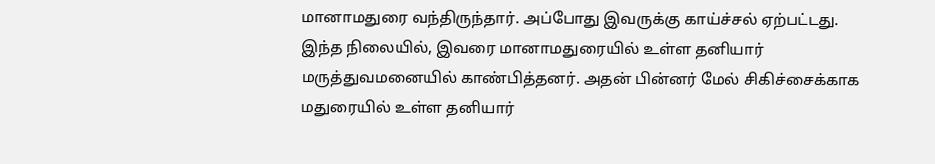மானாமதுரை வந்திருந்தார். அப்போது இவருக்கு காய்ச்சல் ஏற்பட்டது. இந்த நிலையில், இவரை மானாமதுரையில் உள்ள தனியார் மருத்துவமனையில் காண்பித்தனர். அதன் பின்னர் மேல் சிகிச்சைக்காக மதுரையில் உள்ள தனியார்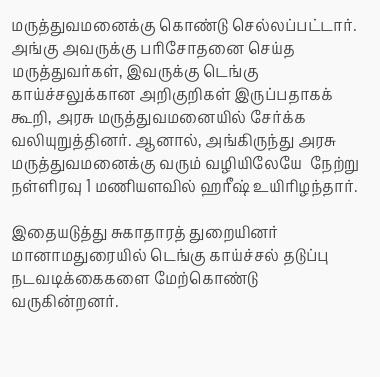மருத்துவமனைக்கு கொண்டு செல்லப்பட்டார். அங்கு அவருக்கு பரிசோதனை செய்த மருத்துவர்கள், இவருக்கு டெங்கு காய்ச்சலுக்கான அறிகுறிகள் இருப்பதாகக் கூறி, அரசு மருத்துவமனையில் சேர்க்க வலியுறுத்தினர். ஆனால், அங்கிருந்து அரசு மருத்துவமனைக்கு வரும் வழியிலேயே  நேற்று நள்ளிரவு 1 மணியளவில் ஹரீஷ் உயிரிழந்தார்.

இதையடுத்து சுகாதாரத் துறையினர் மானாமதுரையில் டெங்கு காய்ச்சல் தடுப்பு நடவடிக்கைகளை மேற்கொண்டு வருகின்றனர்.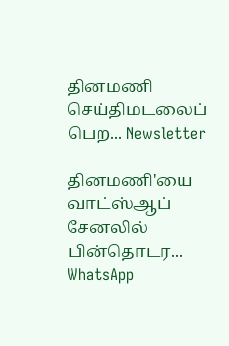தினமணி செய்திமடலைப் பெற... Newsletter

தினமணி'யை வாட்ஸ்ஆப் சேனலில் பின்தொடர... WhatsApp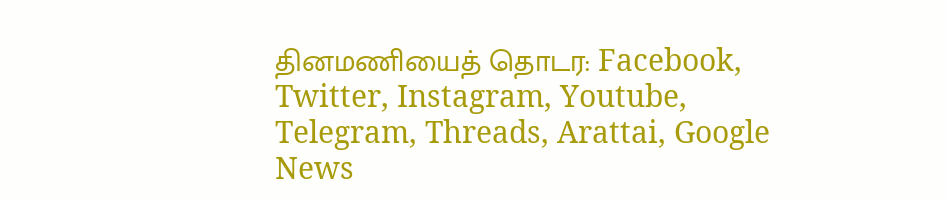தினமணியைத் தொடர: Facebook, Twitter, Instagram, Youtube, Telegram, Threads, Arattai, Google News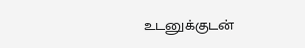உடனுக்குடன்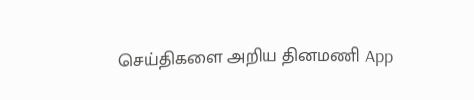செய்திகளை அறிய தினமணி App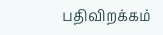பதிவிறக்கம்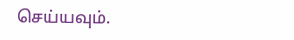செய்யவும்.